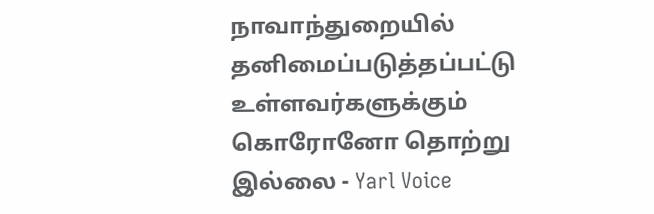நாவாந்துறையில் தனிமைப்படுத்தப்பட்டு உள்ளவர்களுக்கும் கொரோனோ தொற்று இல்லை - Yarl Voice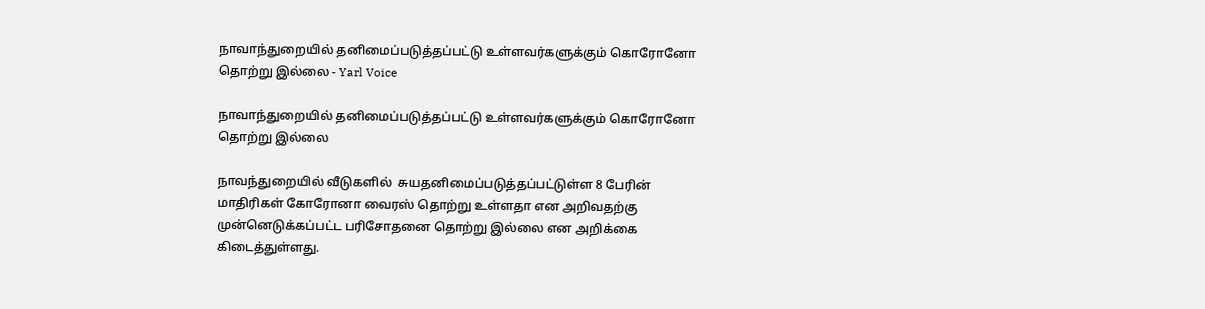நாவாந்துறையில் தனிமைப்படுத்தப்பட்டு உள்ளவர்களுக்கும் கொரோனோ தொற்று இல்லை - Yarl Voice

நாவாந்துறையில் தனிமைப்படுத்தப்பட்டு உள்ளவர்களுக்கும் கொரோனோ தொற்று இல்லை

நாவந்துறையில் வீடுகளில்  சுயதனிமைப்படுத்தப்பட்டுள்ள 8 பேரின் மாதிரிகள் கோரோனா வைரஸ் தொற்று உள்ளதா என அறிவதற்கு முன்னெடுக்கப்பட்ட பரிசோதனை தொற்று இல்லை என அறிக்கை கிடைத்துள்ளது.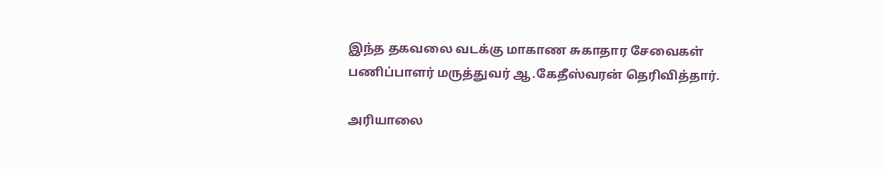இந்த தகவலை வடக்கு மாகாண சுகாதார சேவைகள் பணிப்பாளர் மருத்துவர் ஆ.கேதீஸ்வரன் தெரிவித்தார்.

அரியாலை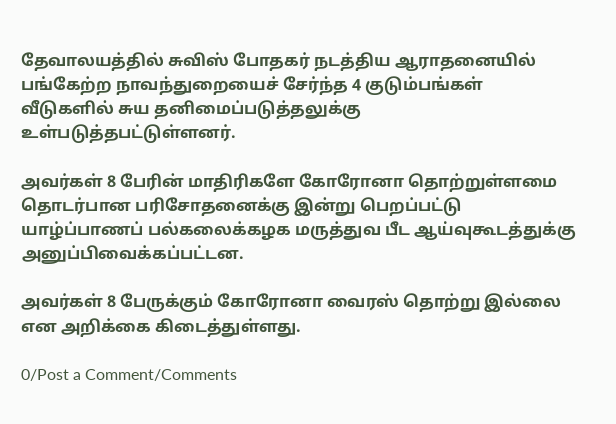தேவாலயத்தில் சுவிஸ் போதகர் நடத்திய ஆராதனையில் பங்கேற்ற நாவந்துறையைச் சேர்ந்த 4 குடும்பங்கள் வீடுகளில் சுய தனிமைப்படுத்தலுக்கு உள்படுத்தபட்டுள்ளனர்.

அவர்கள் 8 பேரின் மாதிரிகளே கோரோனா தொற்றுள்ளமை தொடர்பான பரிசோதனைக்கு இன்று பெறப்பட்டு யாழ்ப்பாணப் பல்கலைக்கழக மருத்துவ பீட ஆய்வுகூடத்துக்கு அனுப்பிவைக்கப்பட்டன.

அவர்கள் 8 பேருக்கும் கோரோனா வைரஸ் தொற்று இல்லை என அறிக்கை கிடைத்துள்ளது.

0/Post a Comment/Comments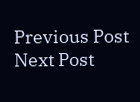Previous Post Next Post